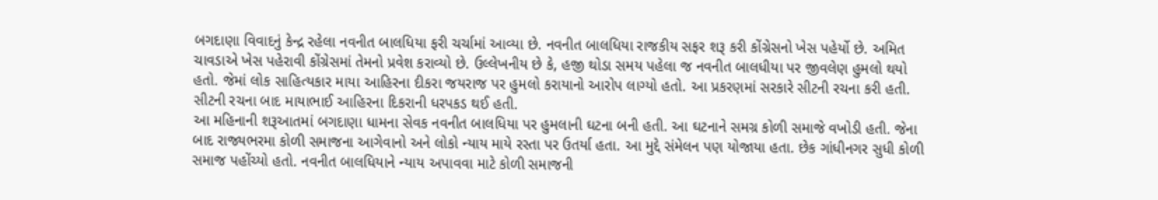બગદાણા વિવાદનું કેન્દ્ર રહેલા નવનીત બાલધિયા ફરી ચર્ચામાં આવ્યા છે. નવનીત બાલધિયા રાજકીય સફર શરૂ કરી કોંગ્રેસનો ખેસ પહેર્યો છે. અમિત ચાવડાએ ખેસ પહેરાવી કોંગ્રેસમાં તેમનો પ્રવેશ કરાવ્યો છે. ઉલ્લેખનીય છે કે, હજી થોડા સમય પહેલા જ નવનીત બાલધીયા પર જીવલેણ હુમલો થયો હતો. જેમાં લોક સાહિત્યકાર માયા આહિરના દીકરા જયરાજ પર હુમલો કરાયાનો આરોપ લાગ્યો હતો. આ પ્રકરણમાં સરકારે સીટની રચના કરી હતી. સીટની રચના બાદ માયાભાઈ આહિરના દિકરાની ધરપકડ થઈ હતી.
આ મહિનાની શરૂઆતમાં બગદાણા ધામના સેવક નવનીત બાલધિયા પર હુમલાની ઘટના બની હતી. આ ઘટનાને સમગ્ર કોળી સમાજે વખોડી હતી. જેના બાદ રાજ્યભરમા કોળી સમાજના આગેવાનો અને લોકો ન્યાય માયે રસ્તા પર ઉતર્યા હતા. આ મુદ્દે સંમેલન પણ યોજાયા હતા. છેક ગાંધીનગર સુધી કોળી સમાજ પહોંચ્યો હતો. નવનીત બાલધિયાને ન્યાય અપાવવા માટે કોળી સમાજની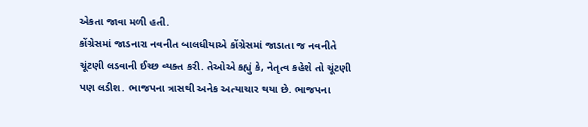એકતા જાવા મળી હતી.
કોંગ્રેસમાં જાડનારા નવનીત બાલધીયાએ કોંગ્રેસમાં જાડાતા જ નવનીતે ચૂંટણી લડવાની ઈચ્છ વ્યક્ત કરી. તેઓએ કહ્યું કે, નેતૃત્વ કહેશે તો ચૂંટણી પણ લડીશ. ભાજપના ત્રાસથી અનેક અત્યાચાર થયા છે. ભાજપના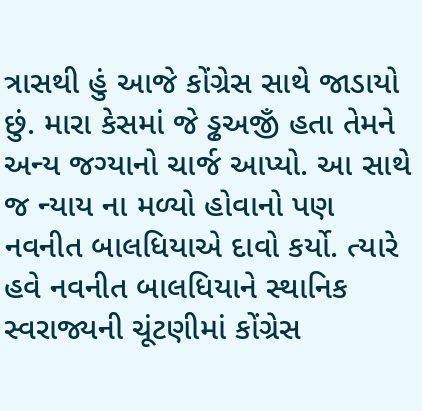ત્રાસથી હું આજે કોંગ્રેસ સાથે જાડાયો છું. મારા કેસમાં જે ડ્ઢઅજીઁ હતા તેમને અન્ય જગ્યાનો ચાર્જ આપ્યો. આ સાથે જ ન્યાય ના મળ્યો હોવાનો પણ નવનીત બાલધિયાએ દાવો કર્યો. ત્યારે હવે નવનીત બાલધિયાને સ્થાનિક સ્વરાજ્યની ચૂંટણીમાં કોંગ્રેસ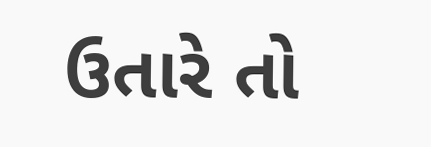ઉતારે તો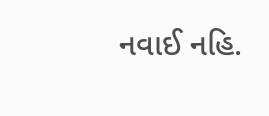નવાઈ નહિ.